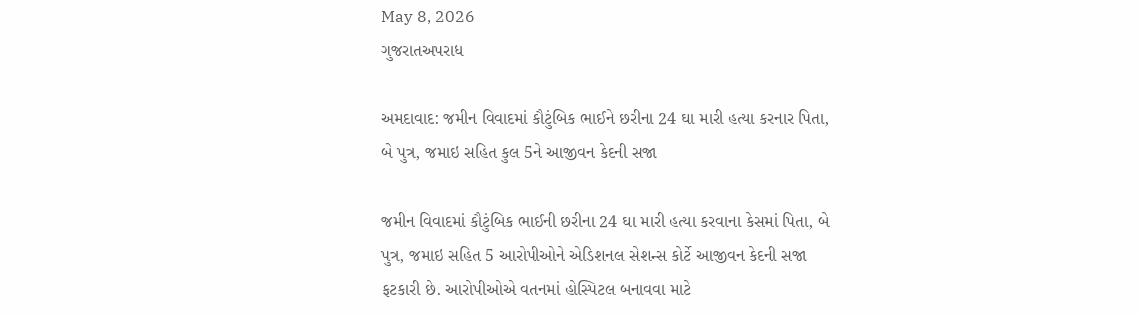May 8, 2026
ગુજરાતઅપરાધ

અમદાવાદ: જમીન વિવાદમાં કૌટુંબિક ભાઈને છરીના 24 ઘા મારી હત્યા કરનાર પિતા, બે પુત્ર, જમાઇ સહિત કુલ 5ને આજીવન કેદની સજા

જમીન વિવાદમાં કૌટુંબિક ભાઈની છરીના 24 ઘા મારી હત્યા કરવાના કેસમાં પિતા, બે પુત્ર, જમાઇ સહિત 5 આરોપીઓને એડિશનલ સેશન્સ કોર્ટે આજીવન કેદની સજા ફટકારી છે. આરોપીઓએ વતનમાં હોસ્પિટલ બનાવવા માટે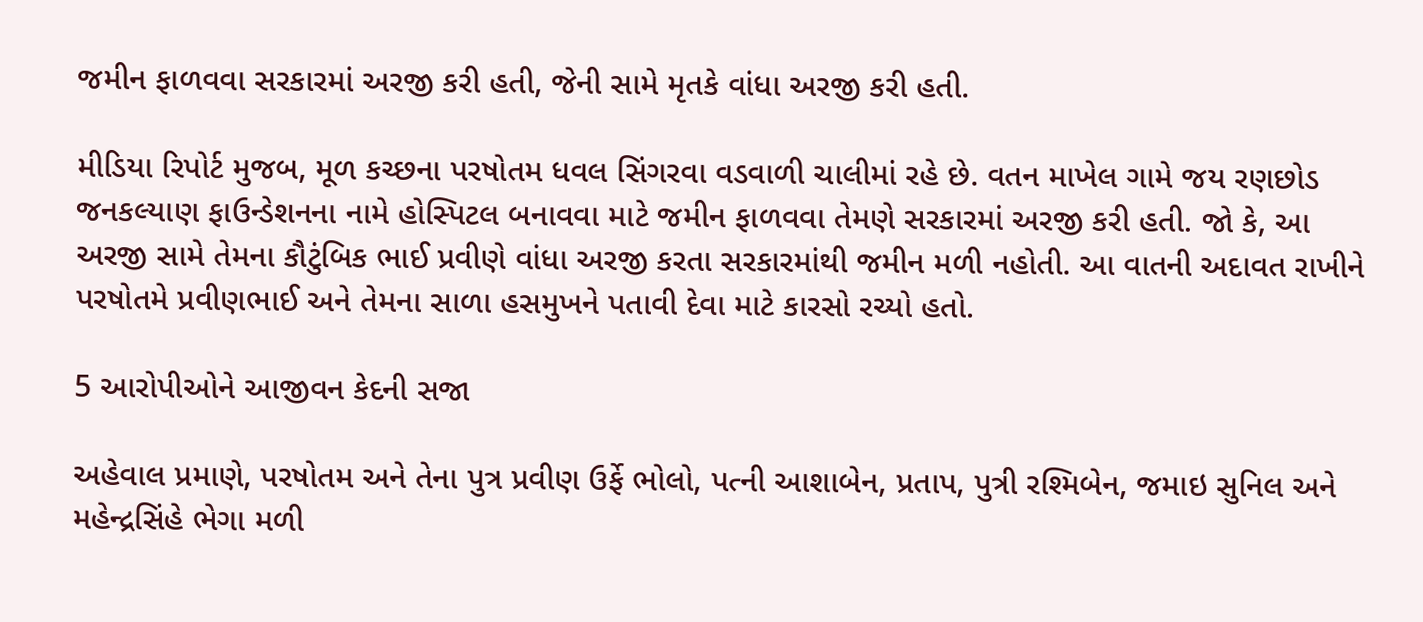જમીન ફાળવવા સરકારમાં અરજી કરી હતી, જેની સામે મૃતકે વાંધા અરજી કરી હતી.

મીડિયા રિપોર્ટ મુજબ, મૂળ કચ્છના પરષોતમ ધવલ સિંગરવા વડવાળી ચાલીમાં રહે છે. વતન માખેલ ગામે જય રણછોડ જનકલ્યાણ ફાઉન્ડેશનના નામે હોસ્પિટલ બનાવવા માટે જમીન ફાળવવા તેમણે સરકારમાં અરજી કરી હતી. જો કે, આ અરજી સામે તેમના કૌટુંબિક ભાઈ પ્રવીણે વાંધા અરજી કરતા સરકારમાંથી જમીન મળી નહોતી. આ વાતની અદાવત રાખીને પરષોતમે પ્રવીણભાઈ અને તેમના સાળા હસમુખને પતાવી દેવા માટે કારસો રચ્યો હતો.

5 આરોપીઓને આજીવન કેદની સજા

અહેવાલ પ્રમાણે, પરષોતમ અને તેના પુત્ર પ્રવીણ ઉર્ફે ભોલો, પત્ની આશાબેન, પ્રતાપ, પુત્રી રશ્મિબેન, જમાઇ સુનિલ અને મહેન્દ્રસિંહે ભેગા મળી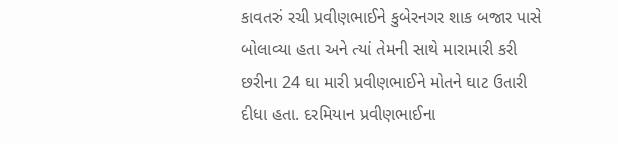કાવતરું રચી પ્રવીણભાઈને કુબેરનગર શાક બજાર પાસે બોલાવ્યા હતા અને ત્યાં તેમની સાથે મારામારી કરી છરીના 24 ઘા મારી પ્રવીણભાઈને મોતને ઘાટ ઉતારી દીધા હતા. દરમિયાન પ્રવીણભાઈના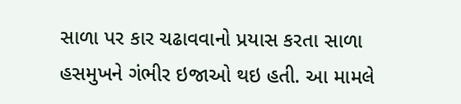સાળા પર કાર ચઢાવવાનો પ્રયાસ કરતા સાળા હસમુખને ગંભીર ઇજાઓ થઇ હતી. આ મામલે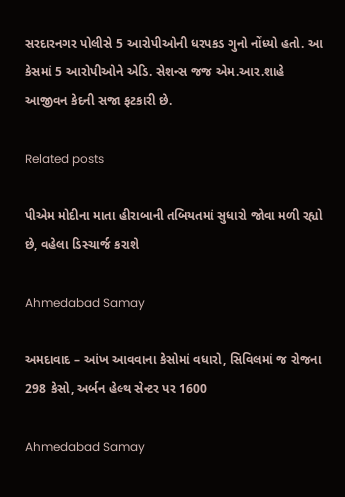સરદારનગર પોલીસે 5 આરોપીઓની ધરપકડ ગુનો નોંધ્યો હતો. આ કેસમાં 5 આરોપીઓને એડિ. સેશન્સ જજ એમ.આર.શાહે આજીવન કેદની સજા ફટકારી છે.

Related posts

પીએમ મોદીના માતા હીરાબાની તબિયતમાં સુધારો જોવા મળી રહ્યો છે, વહેલા ડિસ્ચાર્જ કરાશે

Ahmedabad Samay

અમદાવાદ – આંખ આવવાના કેસોમાં વધારો, સિવિલમાં જ રોજના 298 કેસો, અર્બન હેલ્થ સેન્ટર પર 1600

Ahmedabad Samay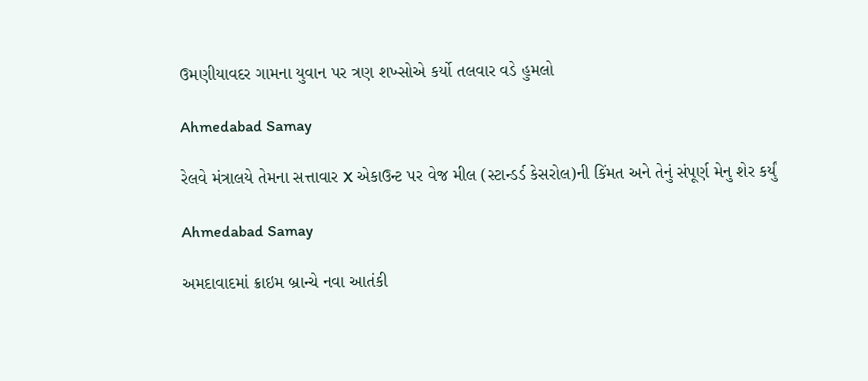ઉમણીયાવદર ગામના યુવાન પર ત્રણ શખ્સોએ કર્યો તલવાર વડે હુમલો

Ahmedabad Samay

રેલવે મંત્રાલયે તેમના સત્તાવાર X એકાઉન્ટ પર વેજ મીલ (સ્ટાન્ડર્ડ કેસરોલ)ની કિંમત અને તેનું સંપૂર્ણ મેનુ શેર કર્યું

Ahmedabad Samay

અમદાવાદમાં ક્રાઇમ બ્રાન્‍ચે નવા આતંકી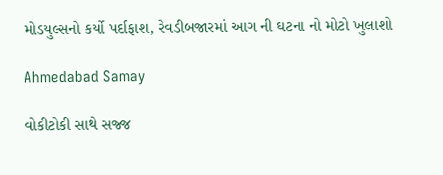મોડયુલ્‍સનો કર્યો પર્દાફાશ, રેવડીબજારમાં આગ ની ઘટના નો મોટો ખુલાશો

Ahmedabad Samay

વોકીટોકી સાથે સજ્જ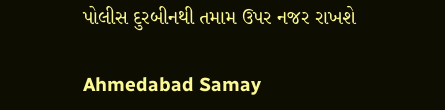પોલીસ દુરબીનથી તમામ ઉપર નજર રાખશે

Ahmedabad Samay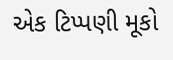એક ટિપ્પણી મૂકો